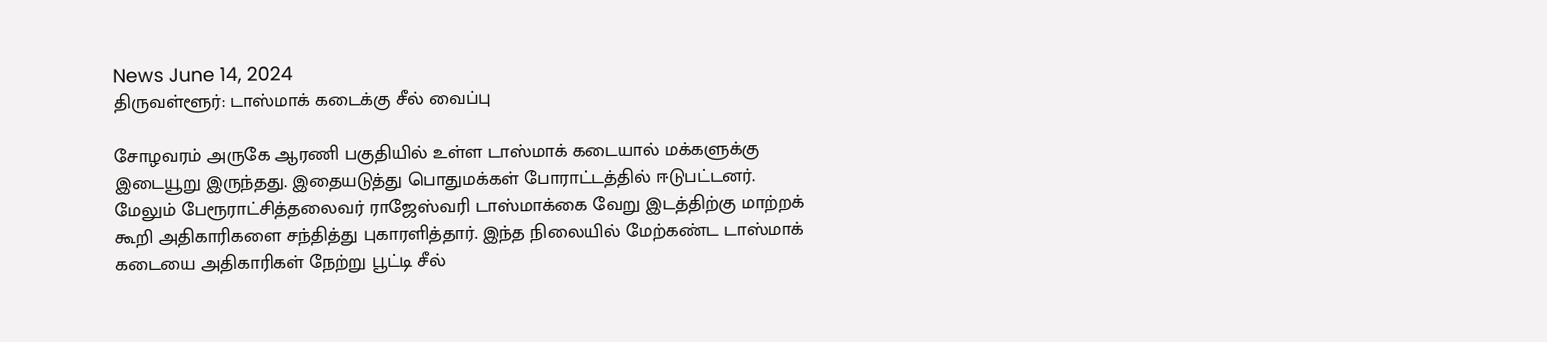News June 14, 2024
திருவள்ளூர்: டாஸ்மாக் கடைக்கு சீல் வைப்பு

சோழவரம் அருகே ஆரணி பகுதியில் உள்ள டாஸ்மாக் கடையால் மக்களுக்கு இடையூறு இருந்தது. இதையடுத்து பொதுமக்கள் போராட்டத்தில் ஈடுபட்டனர். மேலும் பேரூராட்சித்தலைவர் ராஜேஸ்வரி டாஸ்மாக்கை வேறு இடத்திற்கு மாற்றக் கூறி அதிகாரிகளை சந்தித்து புகாரளித்தார். இந்த நிலையில் மேற்கண்ட டாஸ்மாக் கடையை அதிகாரிகள் நேற்று பூட்டி சீல்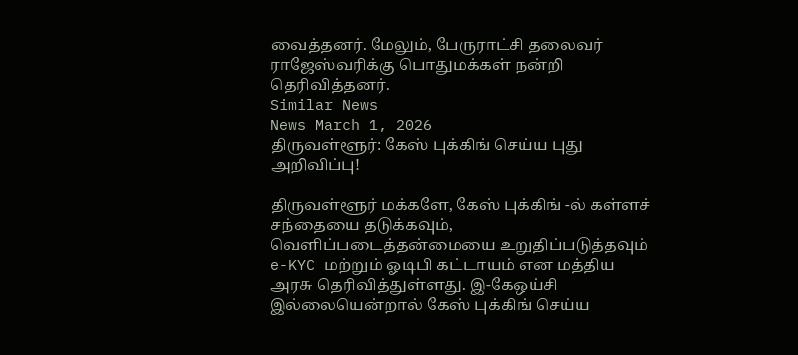வைத்தனர். மேலும், பேருராட்சி தலைவர் ராஜேஸ்வரிக்கு பொதுமக்கள் நன்றி தெரிவித்தனர்.
Similar News
News March 1, 2026
திருவள்ளூர்: கேஸ் புக்கிங் செய்ய புது அறிவிப்பு!

திருவள்ளூர் மக்களே, கேஸ் புக்கிங் -ல் கள்ளச் சந்தையை தடுக்கவும், வெளிப்படைத்தன்மையை உறுதிப்படுத்தவும் e-KYC மற்றும் ஓடிபி கட்டாயம் என மத்திய அரசு தெரிவித்துள்ளது. இ-கேஒய்சி இல்லையென்றால் கேஸ் புக்கிங் செய்ய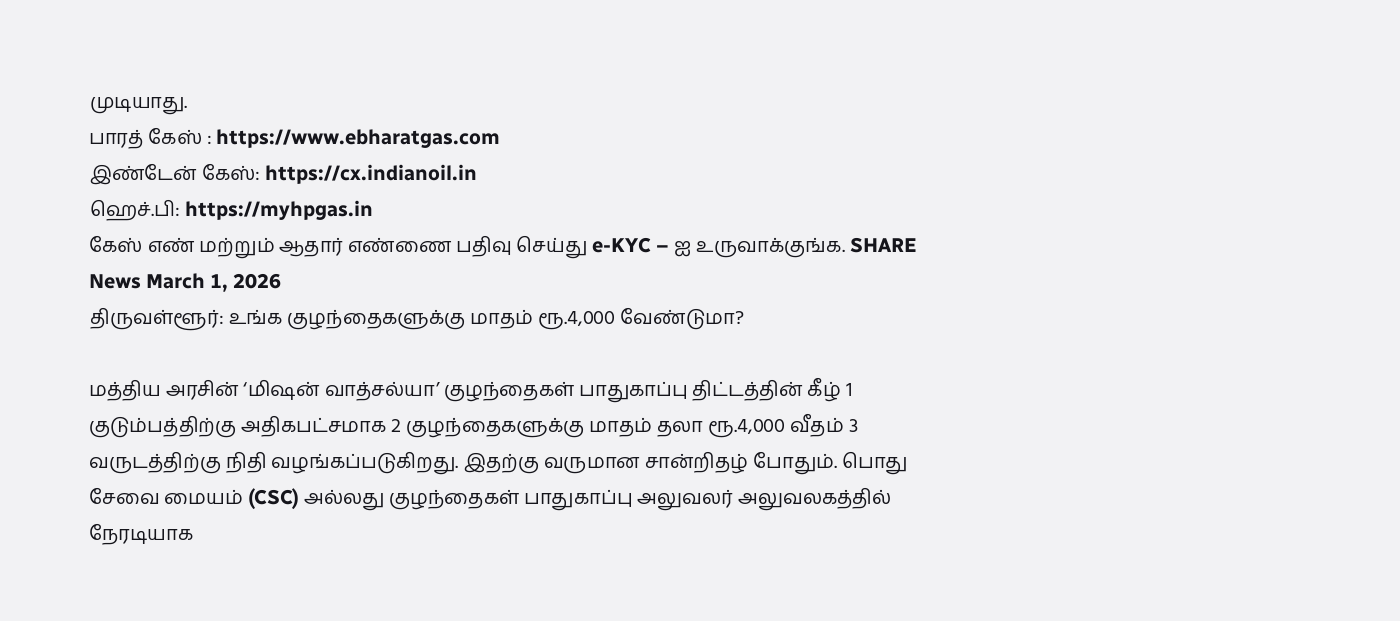முடியாது.
பாரத் கேஸ் : https://www.ebharatgas.com
இண்டேன் கேஸ்: https://cx.indianoil.in
ஹெச்.பி: https://myhpgas.in
கேஸ் எண் மற்றும் ஆதார் எண்ணை பதிவு செய்து e-KYC – ஐ உருவாக்குங்க. SHARE
News March 1, 2026
திருவள்ளூர்: உங்க குழந்தைகளுக்கு மாதம் ரூ.4,000 வேண்டுமா?

மத்திய அரசின் ‘மிஷன் வாத்சல்யா’ குழந்தைகள் பாதுகாப்பு திட்டத்தின் கீழ் 1 குடும்பத்திற்கு அதிகபட்சமாக 2 குழந்தைகளுக்கு மாதம் தலா ரூ.4,000 வீதம் 3 வருடத்திற்கு நிதி வழங்கப்படுகிறது. இதற்கு வருமான சான்றிதழ் போதும். பொது சேவை மையம் (CSC) அல்லது குழந்தைகள் பாதுகாப்பு அலுவலர் அலுவலகத்தில் நேரடியாக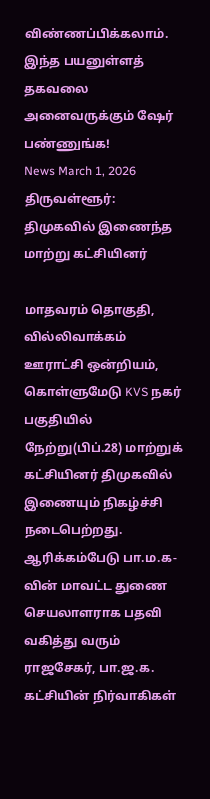விண்ணப்பிக்கலாம். இந்த பயனுள்ளத் தகவலை அனைவருக்கும் ஷேர் பண்ணுங்க!
News March 1, 2026
திருவள்ளூர்: திமுகவில் இணைந்த மாற்று கட்சியினர்

மாதவரம் தொகுதி, வில்லிவாக்கம் ஊராட்சி ஒன்றியம், கொள்ளுமேடு KVS நகர் பகுதியில் நேற்று(பிப்.28) மாற்றுக் கட்சியினர் திமுகவில் இணையும் நிகழ்ச்சி நடைபெற்றது. ஆரிக்கம்பேடு பா.ம.க-வின் மாவட்ட துணை செயலாளராக பதவி வகித்து வரும் ராஜசேகர், பா.ஜ.க. கட்சியின் நிர்வாகிகள்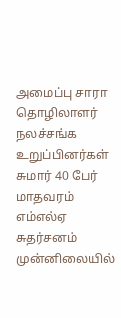அமைப்பு சாரா தொழிலாளர் நலச்சங்க உறுப்பினர்கள் சுமார் 40 பேர் மாதவரம் எம்எல்ஏ சுதர்சனம் முன்னிலையில்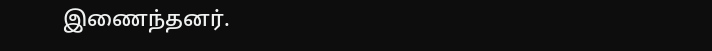இணைந்தனர்.